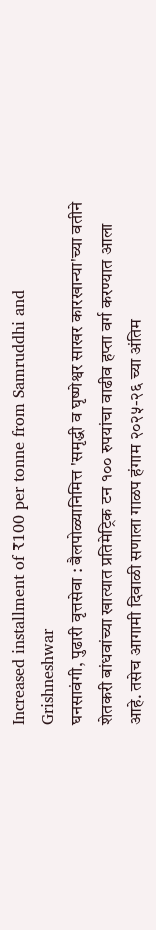Increased installment of ₹100 per tonne from Samruddhi and Grishneshwar
घनसावंगी, पुढारी वृत्तसेवा : बैलपोळ्यानिमित्त 'समृद्धी व घृष्णेश्वर साखर कारखान्या'च्या वतीने शेतकरी बांधवांच्या खात्यात प्रतिमेट्रिक टन १०० रुपयांचा वाढीव हप्ता वर्ग करण्यात आला आहे. तसेच आगामी दिवाळी सणाला गाळप हंगाम २०२५-२६ च्या अंतिम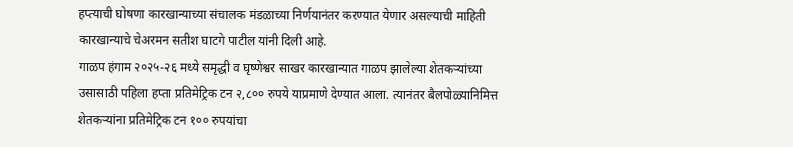हप्त्याची घोषणा कारखान्याच्या संचालक मंडळाच्या निर्णयानंतर करण्यात येणार असल्याची माहिती कारखान्याचे चेअरमन सतीश घाटगे पाटील यांनी दिली आहे.
गाळप हंगाम २०२५-२६ मध्ये समृद्धी व घृष्णेश्वर साखर कारखान्यात गाळप झालेल्या शेतकऱ्यांच्या उसासाठी पहिला हप्ता प्रतिमेट्रिक टन २,८०० रुपये याप्रमाणे देण्यात आला. त्यानंतर बैलपोळ्यानिमित्त शेतकऱ्यांना प्रतिमेट्रिक टन १०० रुपयांचा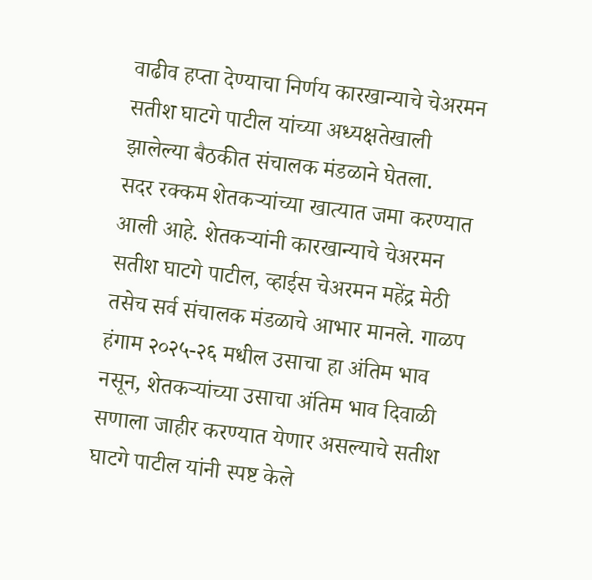वाढीव हप्ता देण्याचा निर्णय कारखान्याचे चेअरमन सतीश घाटगे पाटील यांच्या अध्यक्षतेखाली झालेल्या बैठकीत संचालक मंडळाने घेतला.
सदर रक्कम शेतकऱ्यांच्या खात्यात जमा करण्यात आली आहे. शेतकऱ्यांनी कारखान्याचे चेअरमन सतीश घाटगे पाटील, व्हाईस चेअरमन महेंद्र मेठी तसेच सर्व संचालक मंडळाचे आभार मानले. गाळप हंगाम २०२५-२६ मधील उसाचा हा अंतिम भाव नसून, शेतकऱ्यांच्या उसाचा अंतिम भाव दिवाळी सणाला जाहीर करण्यात येणार असल्याचे सतीश घाटगे पाटील यांनी स्पष्ट केले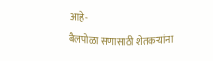आहे-
बैलपोळा सणासाठी शेतकऱ्यांना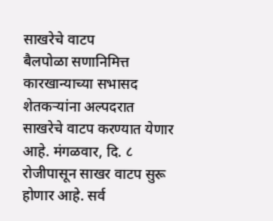साखरेचे वाटप
बैलपोळा सणानिमित्त कारखान्याच्या सभासद शेतकऱ्यांना अल्पदरात साखरेचे वाटप करण्यात येणार आहे. मंगळवार, दि. ८ रोजीपासून साखर वाटप सुरू होणार आहे. सर्व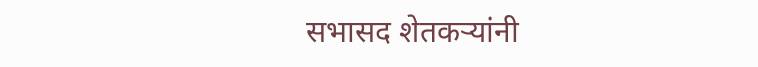सभासद शेतकऱ्यांनी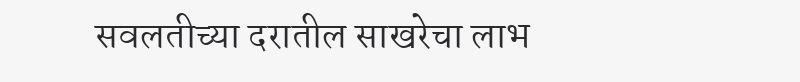सवलतीच्या दरातील साखरेचा लाभ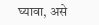घ्यावा, असे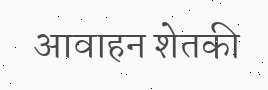आवाहन शेतकी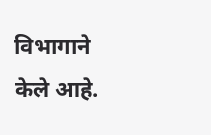विभागाने केले आहे.